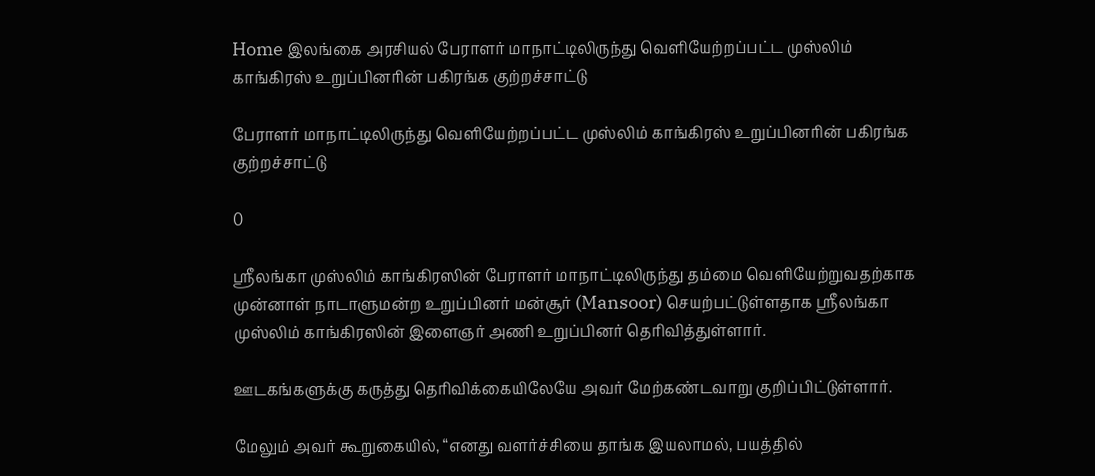Home இலங்கை அரசியல் பேராளர் மாநாட்டிலிருந்து வெளியேற்றப்பட்ட முஸ்லிம் காங்கிரஸ் உறுப்பினரின் பகிரங்க குற்றச்சாட்டு

பேராளர் மாநாட்டிலிருந்து வெளியேற்றப்பட்ட முஸ்லிம் காங்கிரஸ் உறுப்பினரின் பகிரங்க குற்றச்சாட்டு

0

ஸ்ரீலங்கா முஸ்லிம் காங்கிரஸின் பேராளர் மாநாட்டிலிருந்து தம்மை வெளியேற்றுவதற்காக முன்னாள் நாடாளுமன்ற உறுப்பினர் மன்சூர் (Mansoor) செயற்பட்டுள்ளதாக ஸ்ரீலங்கா முஸ்லிம் காங்கிரஸின் இளைஞர் அணி உறுப்பினர் தெரிவித்துள்ளார்.

ஊடகங்களுக்கு கருத்து தெரிவிக்கையிலேயே அவர் மேற்கண்டவாறு குறிப்பிட்டுள்ளார்.

மேலும் அவர் கூறுகையில், “எனது வளர்ச்சியை தாங்க இயலாமல், பயத்தில்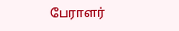பேராளர்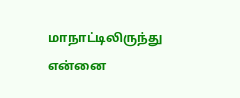மாநாட்டிலிருந்து என்னை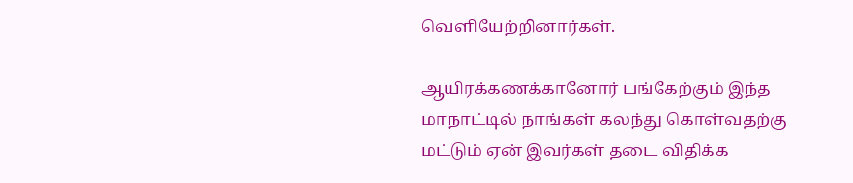வெளியேற்றினார்கள்.

ஆயிரக்கணக்கானோர் பங்கேற்கும் இந்த மாநாட்டில் நாங்கள் கலந்து கொள்வதற்கு மட்டும் ஏன் இவர்கள் தடை விதிக்க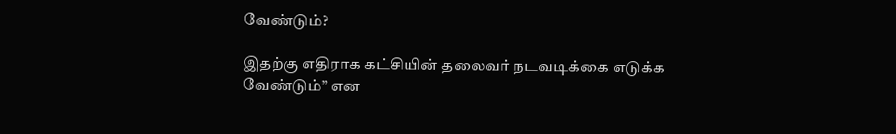வேண்டும்?

இதற்கு எதிராக கட்சியின் தலைவர் நடவடிக்கை எடுக்க வேண்டும்” என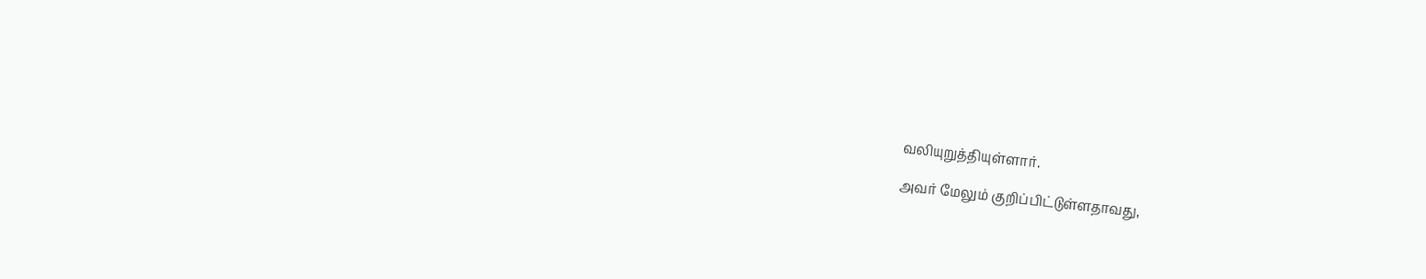வலியுறுத்தியுள்ளார்.

அவர் மேலும் குறிப்பிட்டுள்ளதாவது,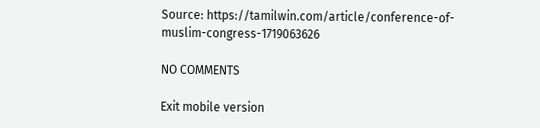Source: https://tamilwin.com/article/conference-of-muslim-congress-1719063626

NO COMMENTS

Exit mobile version